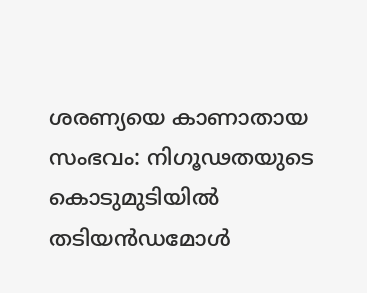ശരണ്യയെ കാണാതായ സംഭവം: നിഗൂഢതയുടെ കൊടുമുടിയിൽ തടിയൻഡമോൾ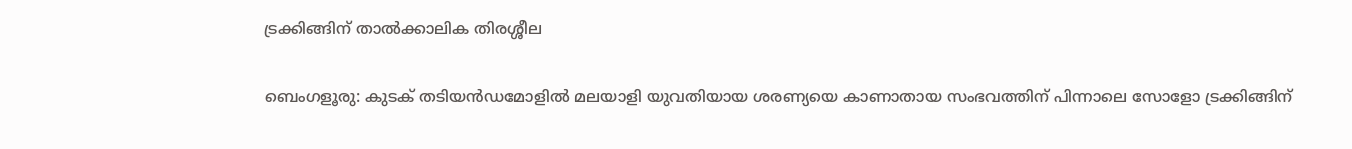ട്രക്കിങ്ങിന് താൽക്കാലിക തിരശ്ശീല

ബെംഗളൂരു: കുടക് തടിയൻഡമോളിൽ മലയാളി യുവതിയായ ശരണ്യയെ കാണാതായ സംഭവത്തിന് പിന്നാലെ സോളോ ട്രക്കിങ്ങിന്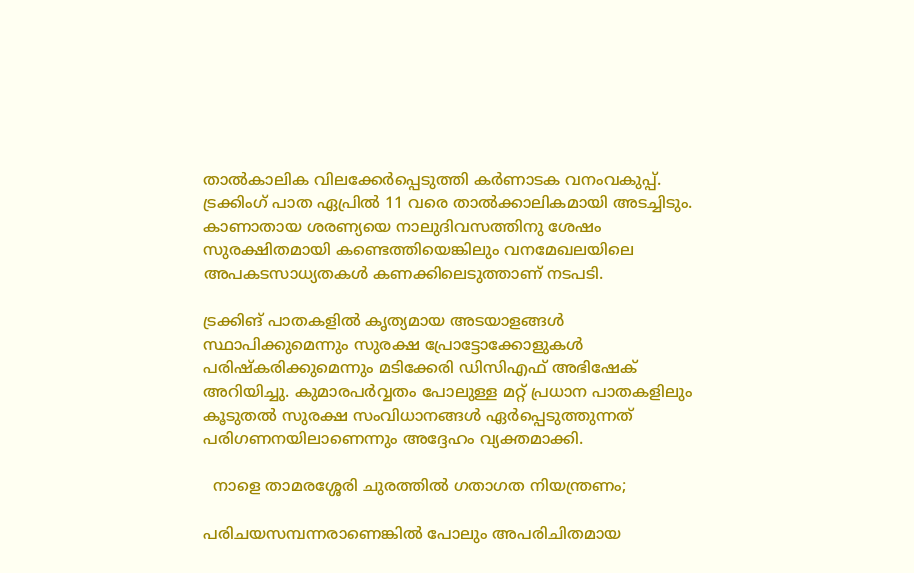താൽകാലിക വിലക്കേർപ്പെടുത്തി കർണാടക വനംവകുപ്പ്. ട്രക്കിംഗ് പാത ഏപ്രിൽ 11 വരെ താൽക്കാലികമായി അടച്ചിടും. കാണാതായ ശരണ്യയെ നാലുദിവസത്തിനു ശേഷം സുരക്ഷിതമായി കണ്ടെത്തിയെങ്കിലും വനമേഖലയിലെ അപകടസാധ്യതകൾ കണക്കിലെടുത്താണ് നടപടി.

ട്രക്കിങ് പാതകളിൽ കൃത്യമായ അടയാളങ്ങൾ സ്ഥാപിക്കുമെന്നും സുരക്ഷ പ്രോട്ടോക്കോളുകൾ പരിഷ്കരിക്കുമെന്നും മടിക്കേരി ഡിസിഎഫ് അഭിഷേക് അറിയിച്ചു. കുമാരപർവ്വതം പോലുള്ള മറ്റ് പ്രധാന പാതകളിലും കൂടുതൽ സുരക്ഷ സംവിധാനങ്ങൾ ഏർപ്പെടുത്തുന്നത് പരിഗണനയിലാണെന്നും അദ്ദേഹം വ്യക്തമാക്കി.

  നാളെ താമരശ്ശേരി ചുരത്തിൽ ഗതാഗത നിയന്ത്രണം;

പരിചയസമ്പന്നരാണെങ്കിൽ പോലും അപരിചിതമായ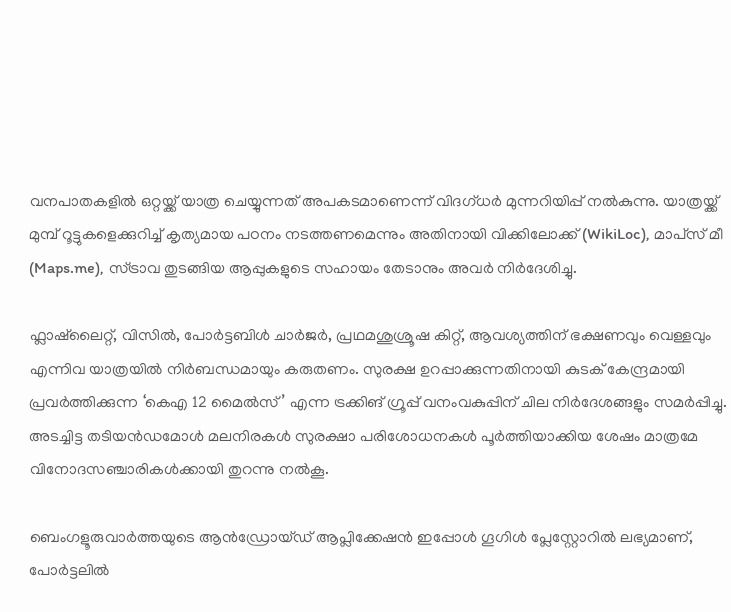വനപാതകളിൽ ഒറ്റയ്ക്ക് യാത്ര ചെയ്യുന്നത് അപകടമാണെന്ന് വിദഗ്ധർ മുന്നറിയിപ്പ് നൽകുന്നു. യാത്രയ്ക്ക് മുമ്പ് റൂട്ടുകളെക്കുറിച്ച് കൃത്യമായ പഠനം നടത്തണമെന്നും അതിനായി വിക്കിലോക്ക് (WikiLoc), മാപ്‌സ് മീ (Maps.me), സ്ട്രാവ തുടങ്ങിയ ആപ്പുകളുടെ സഹായം തേടാനും അവർ നിർദേശിച്ചു.

ഫ്ലാഷ്‌ലൈറ്റ്, വിസിൽ, പോർട്ടബിൾ ചാർജർ, പ്രഥമശുശ്രൂഷ കിറ്റ്, ആവശ്യത്തിന് ഭക്ഷണവും വെള്ളവും എന്നിവ യാത്രയിൽ നിർബന്ധമായും കരുതണം. സുരക്ഷ ഉറപ്പാക്കുന്നതിനായി കുടക് കേന്ദ്രമായി പ്രവർത്തിക്കുന്ന ‘കെഎ 12 മൈൽസ്’ എന്ന ട്രക്കിങ് ഗ്രൂപ്പ് വനംവകുപ്പിന് ചില നിർദേശങ്ങളും സമർപ്പിച്ചു. അടച്ചിട്ട തടിയൻഡമോൾ മലനിരകൾ സുരക്ഷാ പരിശോധനകൾ പൂർത്തിയാക്കിയ ശേഷം മാത്രമേ വിനോദസഞ്ചാരികൾക്കായി തുറന്നു നൽകൂ.

ബെംഗളൂരുവാർത്തയുടെ ആൻഡ്രോയ്ഡ് ആപ്ലിക്കേഷൻ ഇപ്പോൾ ഗൂഗിൾ പ്ലേസ്റ്റോറിൽ ലഭ്യമാണ്, പോർട്ടലിൽ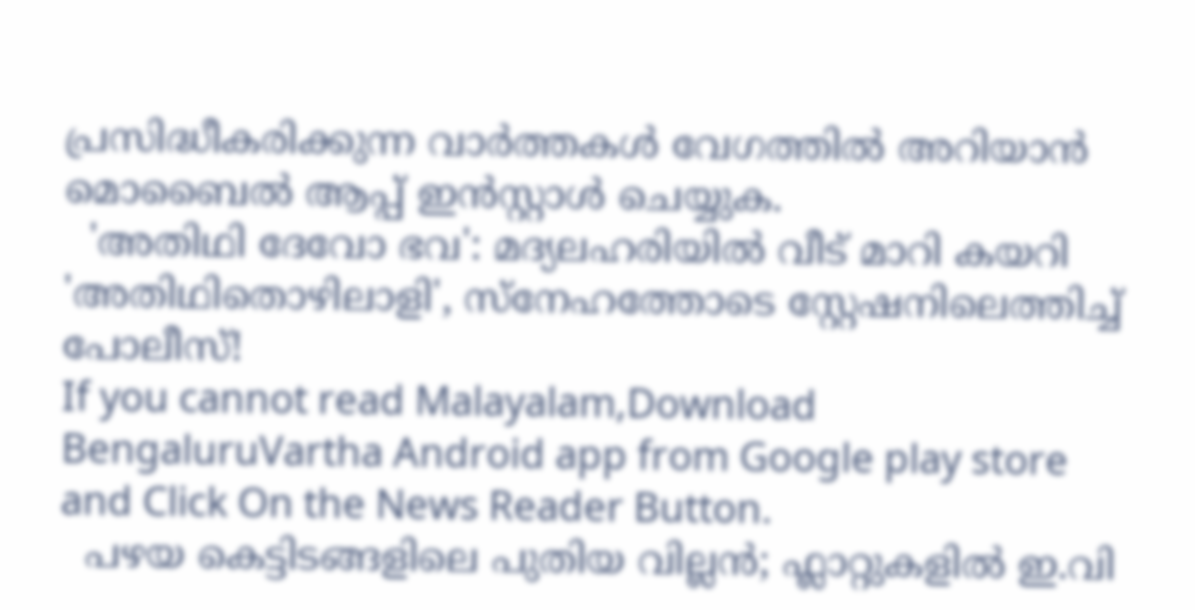പ്രസിദ്ധീകരിക്കുന്ന വാർത്തകൾ വേഗത്തിൽ അറിയാൻ മൊബൈൽ ആപ്പ് ഇൻസ്റ്റാൾ ചെയ്യുക.
  'അതിഥി ദേവോ ഭവ': മദ്യലഹരിയിൽ വീട് മാറി കയറി 'അതിഥിതൊഴിലാളി', സ്നേഹത്തോടെ സ്റ്റേഷനിലെത്തിച്ച് പോലീസ്!
If you cannot read Malayalam,Download BengaluruVartha Android app from Google play store and Click On the News Reader Button.
  പഴയ കെട്ടിടങ്ങളിലെ പുതിയ വില്ലൻ; ഫ്ലാറ്റുകളിൽ ഇ.വി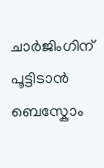ചാർജിംഗിന് പൂട്ടിടാൻ ബെസ്കോം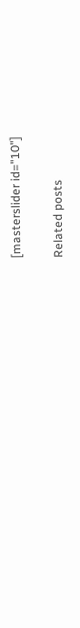[masterslider id="10"]

Related posts